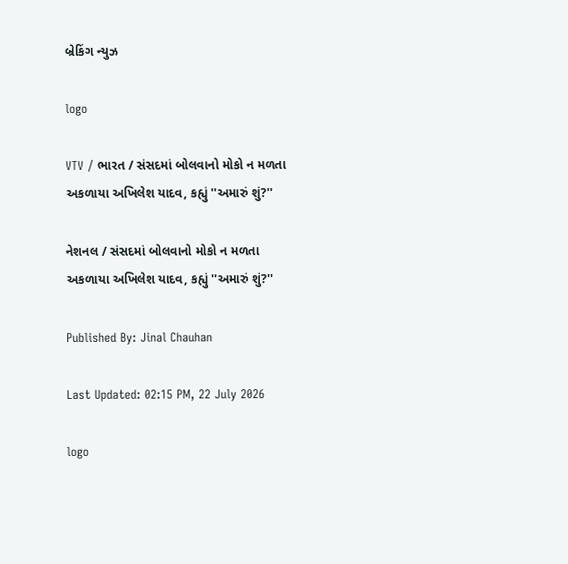બ્રેકિંગ ન્યુઝ

logo

VTV / ભારત / સંસદમાં બોલવાનો મોકો ન મળતા અકળાયા અખિલેશ યાદવ, કહ્યું ''અમારું શું?''

નેશનલ / સંસદમાં બોલવાનો મોકો ન મળતા અકળાયા અખિલેશ યાદવ, કહ્યું ''અમારું શું?''

Published By: Jinal Chauhan

Last Updated: 02:15 PM, 22 July 2026

logo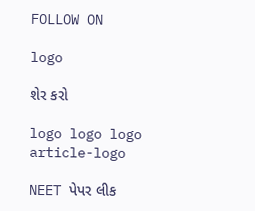FOLLOW ON

logo

શેર કરો

logo logo logo
article-logo

NEET પેપર લીક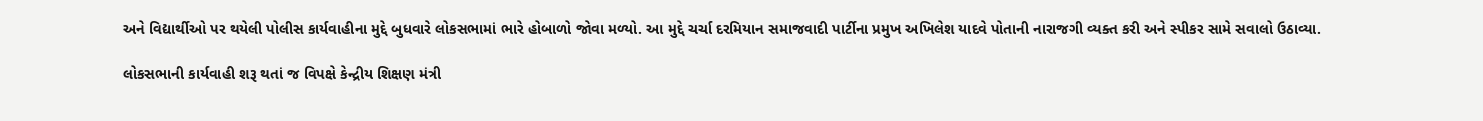અને વિદ્યાર્થીઓ પર થયેલી પોલીસ કાર્યવાહીના મુદ્દે બુધવારે લોકસભામાં ભારે હોબાળો જોવા મળ્યો. આ મુદ્દે ચર્ચા દરમિયાન સમાજવાદી પાર્ટીના પ્રમુખ અખિલેશ યાદવે પોતાની નારાજગી વ્યક્ત કરી અને સ્પીકર સામે સવાલો ઉઠાવ્યા.

લોકસભાની કાર્યવાહી શરૂ થતાં જ વિપક્ષે કેન્દ્રીય શિક્ષણ મંત્રી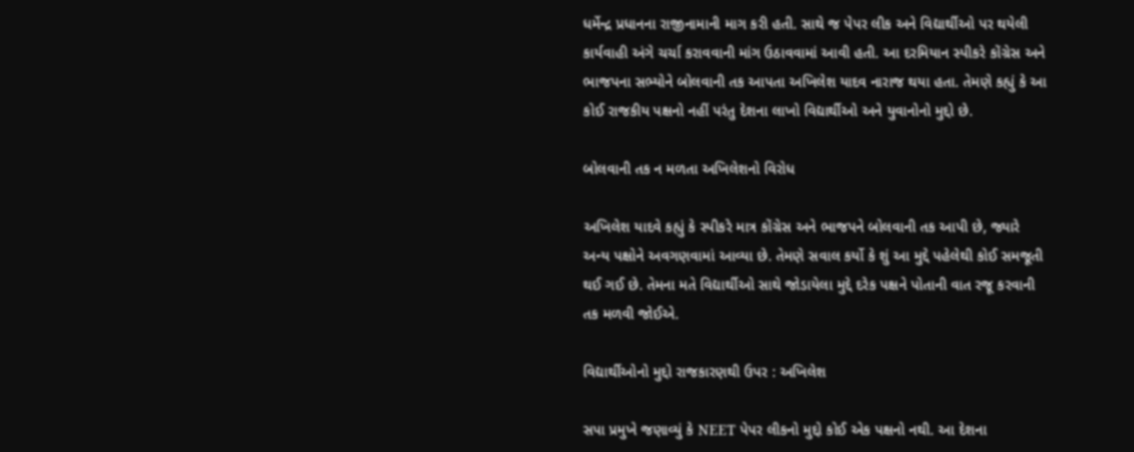ધર્મેન્દ્ર પ્રધાનના રાજીનામાની માગ કરી હતી. સાથે જ પેપર લીક અને વિદ્યાર્થીઓ પર થયેલી કાર્યવાહી અંગે ચર્ચા કરાવવાની માંગ ઉઠાવવામાં આવી હતી. આ દરમિયાન સ્પીકરે કોંગ્રેસ અને ભાજપના સભ્યોને બોલવાની તક આપતા અખિલેશ યાદવ નારાજ થયા હતા. તેમણે કહ્યું કે આ કોઈ રાજકીય પક્ષનો નહીં પરંતુ દેશના લાખો વિદ્યાર્થીઓ અને યુવાનોનો મુદ્દો છે.

બોલવાની તક ન મળતા અખિલેશનો વિરોધ

અખિલેશ યાદવે કહ્યું કે સ્પીકરે માત્ર કોંગ્રેસ અને ભાજપને બોલવાની તક આપી છે, જ્યારે અન્ય પક્ષોને અવગણવામાં આવ્યા છે. તેમણે સવાલ કર્યો કે શું આ મુદ્દે પહેલેથી કોઈ સમજૂતી થઈ ગઈ છે. તેમના મતે વિદ્યાર્થીઓ સાથે જોડાયેલા મુદ્દે દરેક પક્ષને પોતાની વાત રજૂ કરવાની તક મળવી જોઈએ.

વિદ્યાર્થીઓનો મુદ્દો રાજકારણથી ઉપર : અખિલેશ

સપા પ્રમુખે જણાવ્યું કે NEET પેપર લીકનો મુદ્દો કોઈ એક પક્ષનો નથી. આ દેશના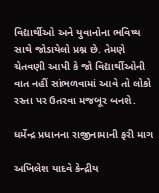વિદ્યાર્થીઓ અને યુવાનોના ભવિષ્ય સાથે જોડાયેલો પ્રશ્ન છે. તેમણે ચેતવણી આપી કે જો વિદ્યાર્થીઓની વાત નહીં સાંભળવામાં આવે તો લોકો રસ્તા પર ઉતરવા મજબૂર બનશે.

ધર્મેન્દ્ર પ્રધાનના રાજીનામાની ફરી માગ

અખિલેશ યાદવે કેન્દ્રીય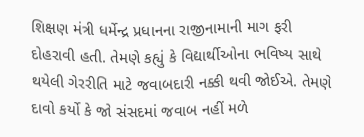શિક્ષણ મંત્રી ધર્મેન્દ્ર પ્રધાનના રાજીનામાની માગ ફરી દોહરાવી હતી. તેમણે કહ્યું કે વિદ્યાર્થીઓના ભવિષ્ય સાથે થયેલી ગેરરીતિ માટે જવાબદારી નક્કી થવી જોઈએ. તેમણે દાવો કર્યો કે જો સંસદમાં જવાબ નહીં મળે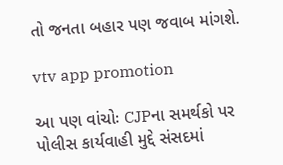તો જનતા બહાર પણ જવાબ માંગશે.

vtv app promotion

આ પણ વાંચોઃ CJPના સમર્થકો પર પોલીસ કાર્યવાહી મુદ્દે સંસદમાં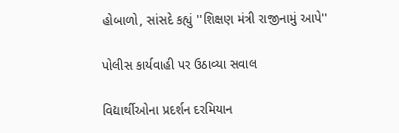હોબાળો, સાંસદે કહ્યું ''શિક્ષણ મંત્રી રાજીનામું આપે''

પોલીસ કાર્યવાહી પર ઉઠાવ્યા સવાલ

વિદ્યાર્થીઓના પ્રદર્શન દરમિયાન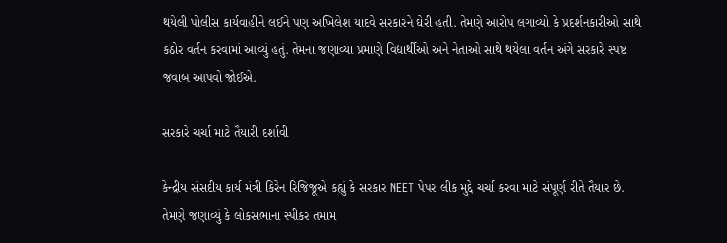થયેલી પોલીસ કાર્યવાહીને લઈને પણ અખિલેશ યાદવે સરકારને ઘેરી હતી. તેમણે આરોપ લગાવ્યો કે પ્રદર્શનકારીઓ સાથે કઠોર વર્તન કરવામાં આવ્યું હતું. તેમના જણાવ્યા પ્રમાણે વિદ્યાર્થીઓ અને નેતાઓ સાથે થયેલા વર્તન અંગે સરકારે સ્પષ્ટ જવાબ આપવો જોઈએ.

સરકારે ચર્ચા માટે તૈયારી દર્શાવી

કેન્દ્રીય સંસદીય કાર્ય મંત્રી કિરેન રિજિજૂએ કહ્યું કે સરકાર NEET પેપર લીક મુદ્દે ચર્ચા કરવા માટે સંપૂર્ણ રીતે તૈયાર છે. તેમણે જણાવ્યું કે લોકસભાના સ્પીકર તમામ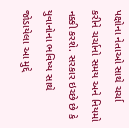પક્ષોના નેતાઓ સાથે ચર્ચા કરીને ચર્ચાનો સમય અને નિયમો નક્કી કરશે. સરકાર ઇચ્છે છે કે યુવાનોના ભવિષ્ય સાથે જોડાયેલા આ મુદ્દે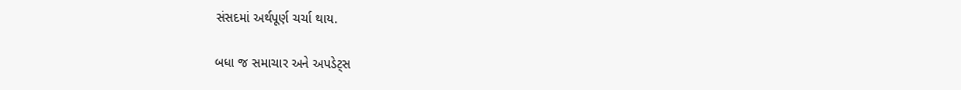સંસદમાં અર્થપૂર્ણ ચર્ચા થાય.

બધા જ સમાચાર અને અપડેટ્સ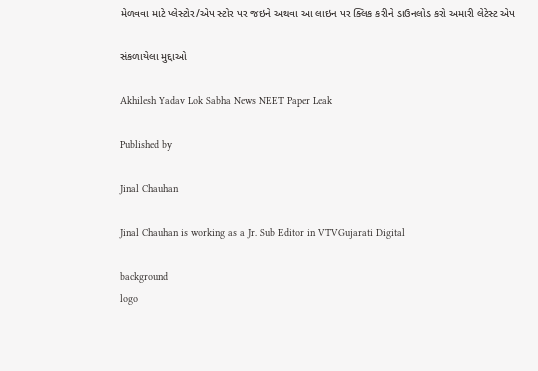મેળવવા માટે પ્લેસ્ટોર/એપ સ્ટોર પર જઇને અથવા આ લાઇન પર ક્લિક કરીને ડાઉનલોડ કરો અમારી લેટેસ્ટ એપ

સંકળાયેલા મુદ્દાઓ

Akhilesh Yadav Lok Sabha News NEET Paper Leak

Published by

Jinal Chauhan

Jinal Chauhan is working as a Jr. Sub Editor in VTVGujarati Digital

background
logo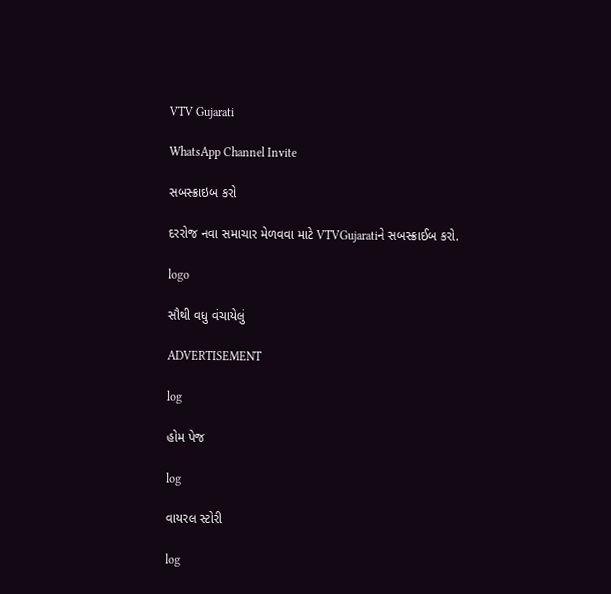VTV Gujarati

WhatsApp Channel Invite

સબસ્ક્રાઇબ કરો

દરરોજ નવા સમાચાર મેળવવા માટે VTVGujaratiને સબસ્ક્રાઈબ કરો.

logo

સૌથી વધુ વંચાયેલું

ADVERTISEMENT

log

હોમ પેજ

log

વાયરલ સ્ટોરી

log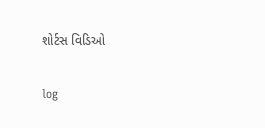શોર્ટસ વિડિઓ

log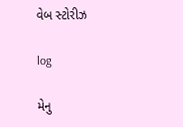વેબ સ્ટોરીઝ

log

મેનુ